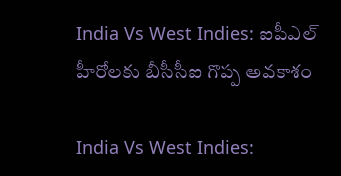India Vs West Indies: ఐపీఎల్ హీరోలకు బీసీసీఐ గొప్ప అవకాశం

India Vs West Indies: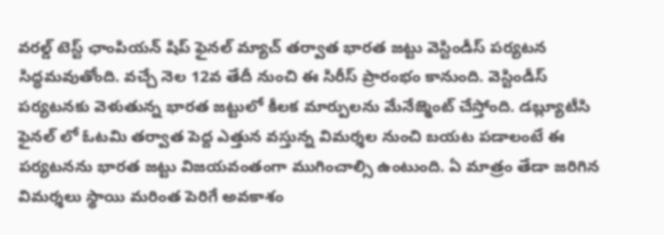వరల్డ్ టెస్ట్ ఛాంపియన్ షిప్ ఫైనల్ మ్యాచ్ తర్వాత భారత జట్టు వెస్టిండీస్ పర్యటన సిద్ధమవుతోంది. వచ్చే నెల 12వ తేదీ నుంచి ఈ సిరీస్ ప్రారంభం కానుంది. వెస్టిండీస్ పర్యటనకు వెళుతున్న భారత జట్టులో కీలక మార్పులను మేనేజ్మెంట్ చేస్తోంది. డబ్ల్యూటీసి ఫైనల్ లో ఓటమి తర్వాత పెద్ద ఎత్తున వస్తున్న విమర్శల నుంచి బయట పడాలంటే ఈ పర్యటనను భారత జట్టు విజయవంతంగా ముగించాల్సి ఉంటుంది. ఏ మాత్రం తేడా జరిగిన విమర్శలు స్థాయి మరింత పెరిగే అవకాశం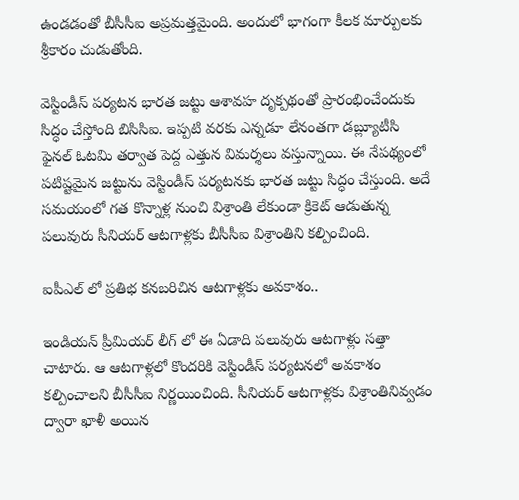ఉండడంతో బీసీసీఐ అప్రమత్తమైంది. అందులో భాగంగా కీలక మార్పులకు శ్రీకారం చుడుతోంది.

వెస్టిండీస్ పర్యటన భారత జట్టు ఆశావహ దృక్పథంతో ప్రారంభించేందుకు సిద్ధం చేస్తోంది బిసిసిఐ. ఇప్పటి వరకు ఎన్నడూ లేనంతగా డబ్ల్యూటీసి ఫైనల్ ఓటమి తర్వాత పెద్ద ఎత్తున విమర్శలు వస్తున్నాయి. ఈ నేపథ్యంలో పటిష్టమైన జట్టును వెస్టిండీస్ పర్యటనకు భారత జట్టు సిద్ధం చేస్తుంది. అదే సమయంలో గత కొన్నాళ్ల నుంచి విశ్రాంతి లేకుండా క్రికెట్ ఆడుతున్న పలువురు సీనియర్ ఆటగాళ్లకు బీసీసీఐ విశ్రాంతిని కల్పించింది.

ఐపీఎల్ లో ప్రతిభ కనబరిచిన ఆటగాళ్లకు అవకాశం..

ఇండియన్ ప్రీమియర్ లీగ్ లో ఈ ఏడాది పలువురు ఆటగాళ్లు సత్తా చాటారు. ఆ ఆటగాళ్లలో కొందరికి వెస్టిండీస్ పర్యటనలో అవకాశం కల్పించాలని బీసీసీఐ నిర్ణయించింది. సీనియర్ ఆటగాళ్లకు విశ్రాంతినివ్వడం ద్వారా ఖాళీ అయిన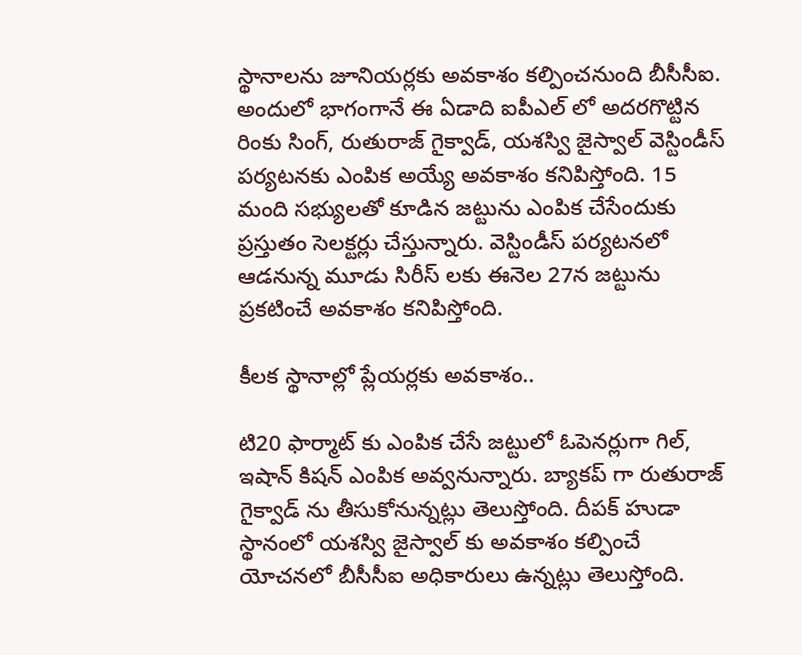స్థానాలను జూనియర్లకు అవకాశం కల్పించనుంది బీసీసీఐ. అందులో భాగంగానే ఈ ఏడాది ఐపీఎల్ లో అదరగొట్టిన రింకు సింగ్, రుతురాజ్ గైక్వాడ్, యశస్వి జైస్వాల్ వెస్టిండీస్ పర్యటనకు ఎంపిక అయ్యే అవకాశం కనిపిస్తోంది. 15 మంది సభ్యులతో కూడిన జట్టును ఎంపిక చేసేందుకు ప్రస్తుతం సెలక్టర్లు చేస్తున్నారు. వెస్టిండీస్ పర్యటనలో ఆడనున్న మూడు సిరీస్ లకు ఈనెల 27న జట్టును ప్రకటించే అవకాశం కనిపిస్తోంది.

కీలక స్థానాల్లో ప్లేయర్లకు అవకాశం..

టి20 ఫార్మాట్ కు ఎంపిక చేసే జట్టులో ఓపెనర్లుగా గిల్, ఇషాన్ కిషన్ ఎంపిక అవ్వనున్నారు. బ్యాకప్ గా రుతురాజ్ గైక్వాడ్ ను తీసుకోనున్నట్లు తెలుస్తోంది. దీపక్ హుడా స్థానంలో యశస్వి జైస్వాల్ కు అవకాశం కల్పించే యోచనలో బీసీసీఐ అధికారులు ఉన్నట్లు తెలుస్తోంది.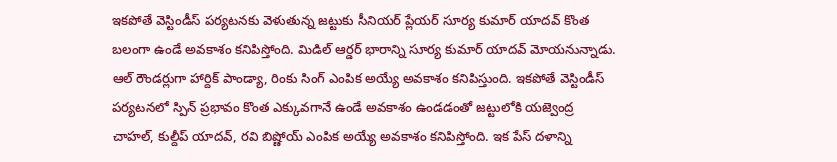ఇకపోతే వెస్టిండీస్ పర్యటనకు వెళుతున్న జట్టుకు సీనియర్ ప్లేయర్ సూర్య కుమార్ యాదవ్ కొంత బలంగా ఉండే అవకాశం కనిపిస్తోంది. మిడిల్ ఆర్డర్ భారాన్ని సూర్య కుమార్ యాదవ్ మోయనున్నాడు. ఆల్ రౌండర్లుగా హార్దిక్ పాండ్యా, రింకు సింగ్ ఎంపిక అయ్యే అవకాశం కనిపిస్తుంది. ఇకపోతే వెస్టిండీస్ పర్యటనలో స్పిన్ ప్రభావం కొంత ఎక్కువగానే ఉండే అవకాశం ఉండడంతో జట్టులోకి యజ్వెంద్ర చాహల్, కుల్దీప్ యాదవ్, రవి బిష్ణోయ్ ఎంపిక అయ్యే అవకాశం కనిపిస్తోంది. ఇక పేస్ దళాన్ని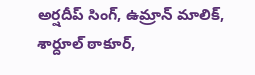అర్షదీప్ సింగ్, ఉమ్రాన్ మాలిక్, శార్దూల్ ఠాకూర్,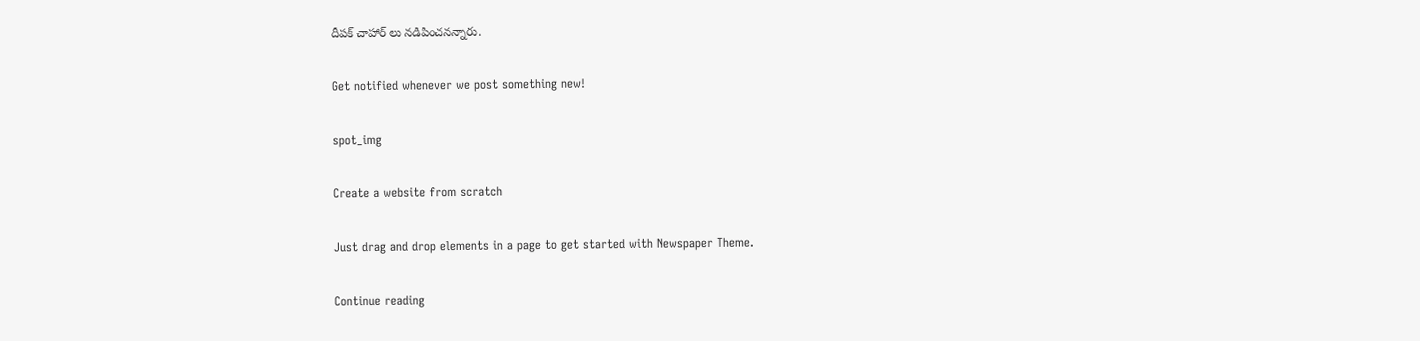దీపక్ చాహార్ లు నడిపించనన్నారు.

Get notified whenever we post something new!

spot_img

Create a website from scratch

Just drag and drop elements in a page to get started with Newspaper Theme.

Continue reading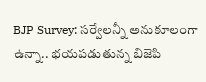BJP Survey: సర్వేలన్నీ అనుకూలంగా ఉన్నా.. భయపడుతున్న బిజెపి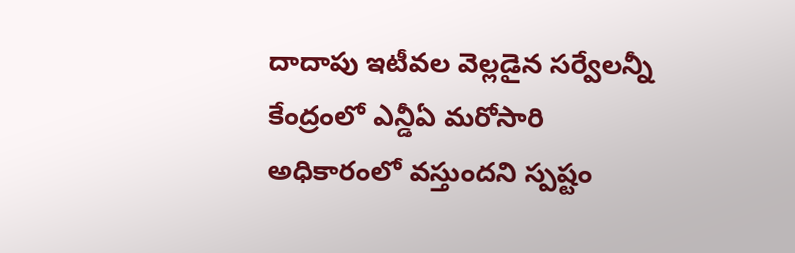దాదాపు ఇటీవల వెల్లడైన సర్వేలన్నీ కేంద్రంలో ఎన్డీఏ మరోసారి అధికారంలో వస్తుందని స్పష్టం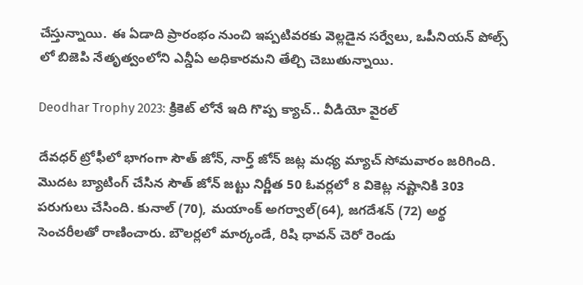చేస్తున్నాయి. ఈ ఏడాది ప్రారంభం నుంచి ఇప్పటివరకు వెల్లడైన సర్వేలు, ఒపీనియన్ పోల్స్ లో బిజెపి నేతృత్వంలోని ఎన్డీఏ అధికారమని తేల్చి చెబుతున్నాయి.

Deodhar Trophy 2023: క్రికెట్ లోనే ఇది గొప్ప క్యాచ్.. వీడియో వైరల్

దేవధర్ ట్రోఫీలో భాగంగా సౌత్ జోన్, నార్త్ జోన్ జట్ల మధ్య మ్యాచ్ సోమవారం జరిగింది. మొదట బ్యాటింగ్ చేసిన సౌత్ జోన్ జట్టు నిర్ణీత 50 ఓవర్లలో 8 వికెట్ల నష్టానికి 303 పరుగులు చేసింది. కునాల్ (70), మయాంక్ అగర్వాల్(64), జగదేశన్ (72) అర్థ సెంచరీలతో రాణించారు. బౌలర్లలో మార్కండే, రిషి ధావన్ చెరో రెండు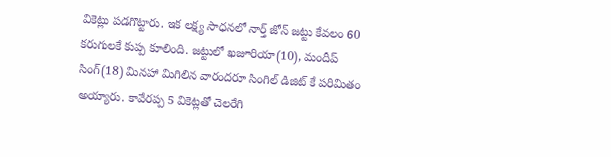వికెట్లు పడగొట్టారు. ఇక లక్ష్య సాధనలో నార్త్ జోన్ జట్టు కేవలం 60 కరుగులకే కుప్ప కూలింది. జట్టులో ఖజూరియా(10), మందీప్ సింగ్(18) మినహా మిగిలిన వారందరూ సింగిల్ డిజిట్ కే పరిమితం అయ్యారు. కావేరప్ప 5 వికెట్లతో చెలరేగి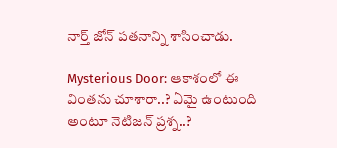నార్త్ జోన్ పతనాన్ని శాసించాడు.

Mysterious Door: ఆకాశంలో ఈ వింతను చూశారా..? ఏమై ఉంటుంది అంటూ నెటిజన్ ప్రశ్న..?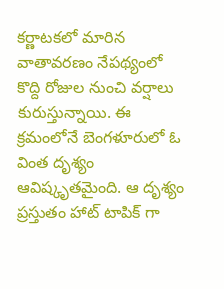కర్ణాటకలో మారిన వాతావరణం నేపథ్యంలో కొద్ది రోజుల నుంచి వర్షాలు కురుస్తున్నాయి. ఈ క్రమంలోనే బెంగళూరులో ఓ వింత దృశ్యం ఆవిష్కృతమైంది. ఆ దృశ్యం ప్రస్తుతం హాట్ టాపిక్ గా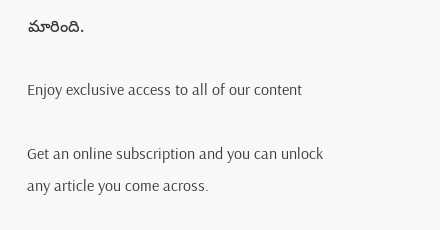మారింది.

Enjoy exclusive access to all of our content

Get an online subscription and you can unlock any article you come across.